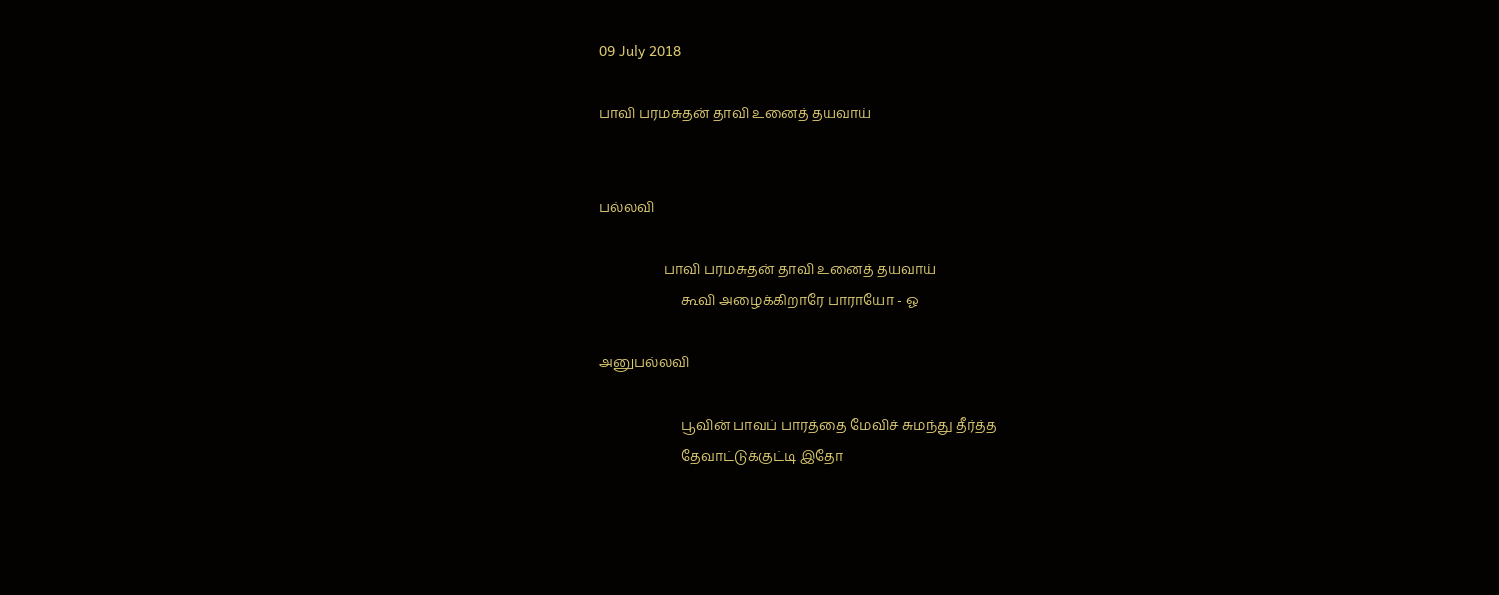09 July 2018

பாவி பரமசுதன் தாவி உனைத் தயவாய்


பல்லவி

                   பாவி பரமசுதன் தாவி உனைத் தயவாய்
                        கூவி அழைக்கிறாரே பாராயோ - ஓ

அனுபல்லவி

                        பூவின் பாவப் பாரத்தை மேவிச் சுமந்து தீர்த்த
                        தேவாட்டுக்குட்டி இதோ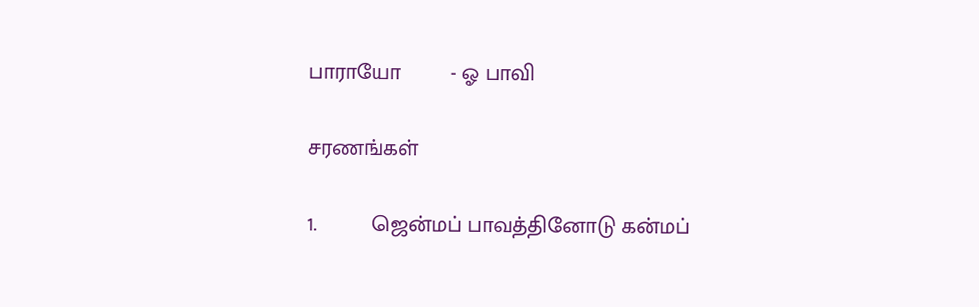பாராயோ        - ஓ பாவி

சரணங்கள்

1.         ஜென்மப் பாவத்தினோடு கன்மப்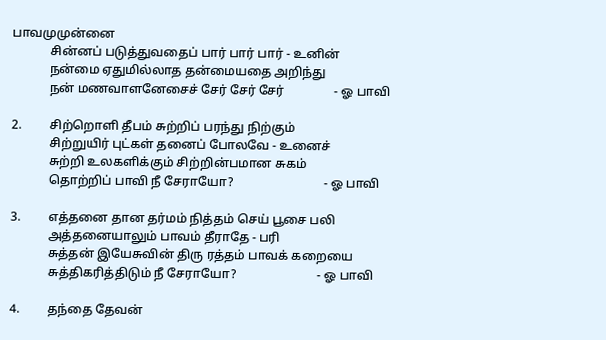பாவமுமுன்னை
            சின்னப் படுத்துவதைப் பார் பார் பார் - உனின்
            நன்மை ஏதுமில்லாத தன்மையதை அறிந்து
            நன் மணவாளனேசைச் சேர் சேர் சேர்                - ஓ பாவி

2.         சிற்றொளி தீபம் சுற்றிப் பரந்து நிற்கும்
            சிற்றுயிர் புட்கள் தனைப் போலவே - உனைச்
            சுற்றி உலகளிக்கும் சிற்றின்பமான சுகம்
            தொற்றிப் பாவி நீ சேராயோ?                             - ஓ பாவி

3.         எத்தனை தான தர்மம் நித்தம் செய் பூசை பலி
            அத்தனையாலும் பாவம் தீராதே - பரி
            சுத்தன் இயேசுவின் திரு ரத்தம் பாவக் கறையை
            சுத்திகரித்திடும் நீ சேராயோ?                          - ஓ பாவி

4.         தந்தை தேவன்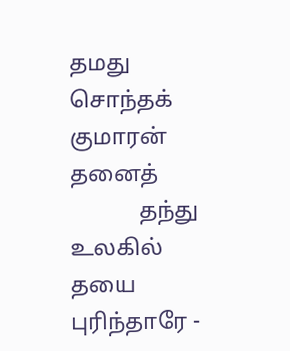தமது சொந்தக் குமாரன் தனைத்
            தந்து உலகில் தயை புரிந்தாரே -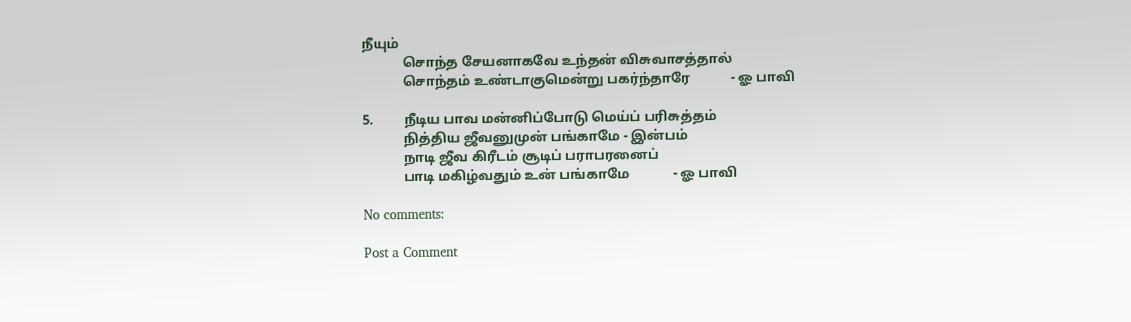நீயும்
            சொந்த சேயனாகவே உந்தன் விசுவாசத்தால்
            சொந்தம் உண்டாகுமென்று பகர்ந்தாரே            - ஓ பாவி

5.         நீடிய பாவ மன்னிப்போடு மெய்ப் பரிசுத்தம்
            நித்திய ஜீவனுமுன் பங்காமே - இன்பம்
            நாடி ஜீவ கிரீடம் சூடிப் பராபரனைப்
            பாடி மகிழ்வதும் உன் பங்காமே             - ஓ பாவி

No comments:

Post a Comment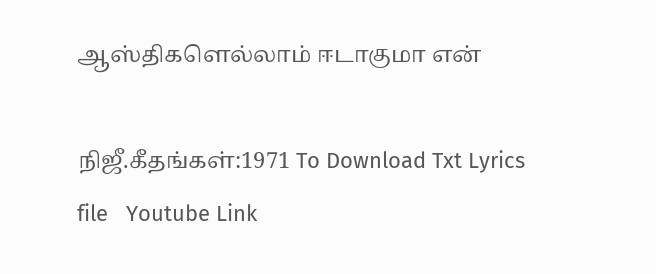ஆஸ்திகளெல்லாம் ஈடாகுமா என்

நிஜீ.கீதங்கள்:1971 To Download Txt Lyrics file   Youtube Link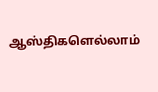ஆஸ்திகளெல்லாம்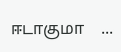ஈடாகுமா    ...